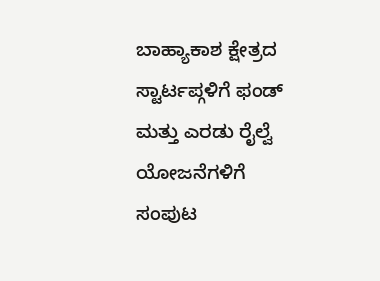ಬಾಹ್ಯಾಕಾಶ ಕ್ಷೇತ್ರದ ಸ್ಟಾರ್ಟಪ್ಗಳಿಗೆ ಫಂಡ್ ಮತ್ತು ಎರಡು ರೈಲ್ವೆ ಯೋಜನೆಗಳಿಗೆ ಸಂಪುಟ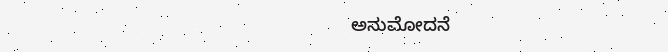ಅನುಮೋದನೆ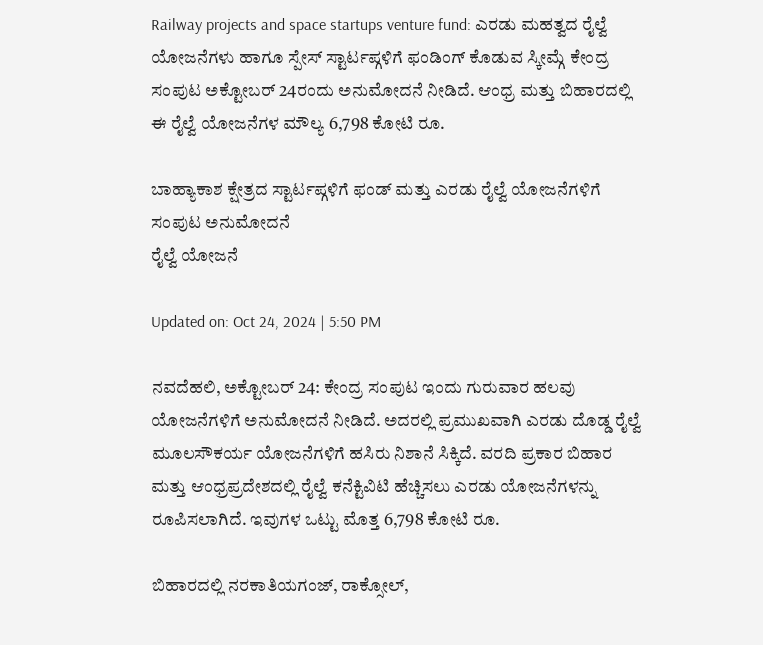Railway projects and space startups venture fund: ಎರಡು ಮಹತ್ವದ ರೈಲ್ವೆ ಯೋಜನೆಗಳು ಹಾಗೂ ಸ್ಪೇಸ್ ಸ್ಟಾರ್ಟಪ್ಗಳಿಗೆ ಫಂಡಿಂಗ್ ಕೊಡುವ ಸ್ಕೀಮ್ಗೆ ಕೇಂದ್ರ ಸಂಪುಟ ಅಕ್ಟೋಬರ್ 24ರಂದು ಅನುಮೋದನೆ ನೀಡಿದೆ. ಆಂಧ್ರ ಮತ್ತು ಬಿಹಾರದಲ್ಲಿ ಈ ರೈಲ್ವೆ ಯೋಜನೆಗಳ ಮೌಲ್ಯ 6,798 ಕೋಟಿ ರೂ.

ಬಾಹ್ಯಾಕಾಶ ಕ್ಷೇತ್ರದ ಸ್ಟಾರ್ಟಪ್ಗಳಿಗೆ ಫಂಡ್ ಮತ್ತು ಎರಡು ರೈಲ್ವೆ ಯೋಜನೆಗಳಿಗೆ ಸಂಪುಟ ಅನುಮೋದನೆ
ರೈಲ್ವೆ ಯೋಜನೆ

Updated on: Oct 24, 2024 | 5:50 PM

ನವದೆಹಲಿ, ಅಕ್ಟೋಬರ್ 24: ಕೇಂದ್ರ ಸಂಪುಟ ಇಂದು ಗುರುವಾರ ಹಲವು ಯೋಜನೆಗಳಿಗೆ ಅನುಮೋದನೆ ನೀಡಿದೆ. ಅದರಲ್ಲಿ ಪ್ರಮುಖವಾಗಿ ಎರಡು ದೊಡ್ಡ ರೈಲ್ವೆ ಮೂಲಸೌಕರ್ಯ ಯೋಜನೆಗಳಿಗೆ ಹಸಿರು ನಿಶಾನೆ ಸಿಕ್ಕಿದೆ. ವರದಿ ಪ್ರಕಾರ ಬಿಹಾರ ಮತ್ತು ಆಂಧ್ರಪ್ರದೇಶದಲ್ಲಿ ರೈಲ್ವೆ ಕನೆಕ್ಟಿವಿಟಿ ಹೆಚ್ಚಿಸಲು ಎರಡು ಯೋಜನೆಗಳನ್ನು ರೂಪಿಸಲಾಗಿದೆ. ಇವುಗಳ ಒಟ್ಟು ಮೊತ್ತ 6,798 ಕೋಟಿ ರೂ.

ಬಿಹಾರದಲ್ಲಿ ನರಕಾತಿಯಗಂಜ್, ರಾಕ್ಸೋಲ್,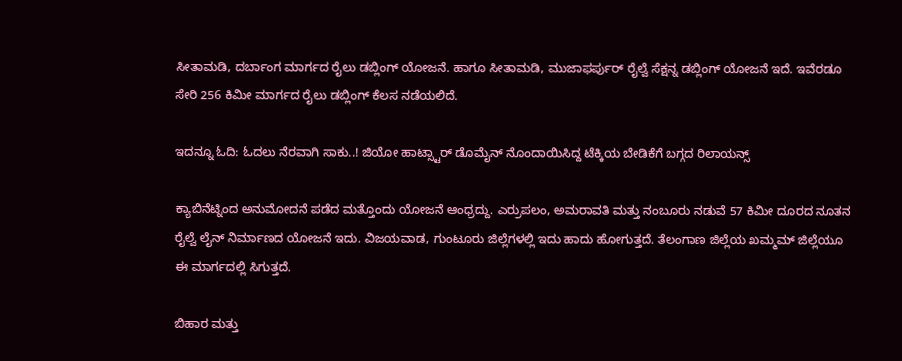ಸೀತಾಮಡಿ, ದರ್ಬಾಂಗ ಮಾರ್ಗದ ರೈಲು ಡಬ್ಲಿಂಗ್ ಯೋಜನೆ. ಹಾಗೂ ಸೀತಾಮಡಿ, ಮುಜಾಫರ್ಪುರ್ ರೈಲ್ವೆ ಸೆಕ್ಷನ್ನ ಡಬ್ಲಿಂಗ್ ಯೋಜನೆ ಇದೆ. ಇವೆರಡೂ ಸೇರಿ 256 ಕಿಮೀ ಮಾರ್ಗದ ರೈಲು ಡಬ್ಲಿಂಗ್ ಕೆಲಸ ನಡೆಯಲಿದೆ.

ಇದನ್ನೂ ಓದಿ: ಓದಲು ನೆರವಾಗಿ ಸಾಕು..! ಜಿಯೋ ಹಾಟ್ಸ್ಟಾರ್ ಡೊಮೈನ್ ನೊಂದಾಯಿಸಿದ್ದ ಟೆಕ್ಕಿಯ ಬೇಡಿಕೆಗೆ ಬಗ್ಗದ ರಿಲಾಯನ್ಸ್

ಕ್ಯಾಬಿನೆಟ್ನಿಂದ ಅನುಮೋದನೆ ಪಡೆದ ಮತ್ತೊಂದು ಯೋಜನೆ ಆಂಧ್ರದ್ದು. ಎರ್ರುಪಲಂ, ಅಮರಾವತಿ ಮತ್ತು ನಂಬೂರು ನಡುವೆ 57 ಕಿಮೀ ದೂರದ ನೂತನ ರೈಲ್ವೆ ಲೈನ್ ನಿರ್ಮಾಣದ ಯೋಜನೆ ಇದು. ವಿಜಯವಾಡ, ಗುಂಟೂರು ಜಿಲ್ಲೆಗಳಲ್ಲಿ ಇದು ಹಾದು ಹೋಗುತ್ತದೆ. ತೆಲಂಗಾಣ ಜಿಲ್ಲೆಯ ಖಮ್ಮಮ್ ಜಿಲ್ಲೆಯೂ ಈ ಮಾರ್ಗದಲ್ಲಿ ಸಿಗುತ್ತದೆ.

ಬಿಹಾರ ಮತ್ತು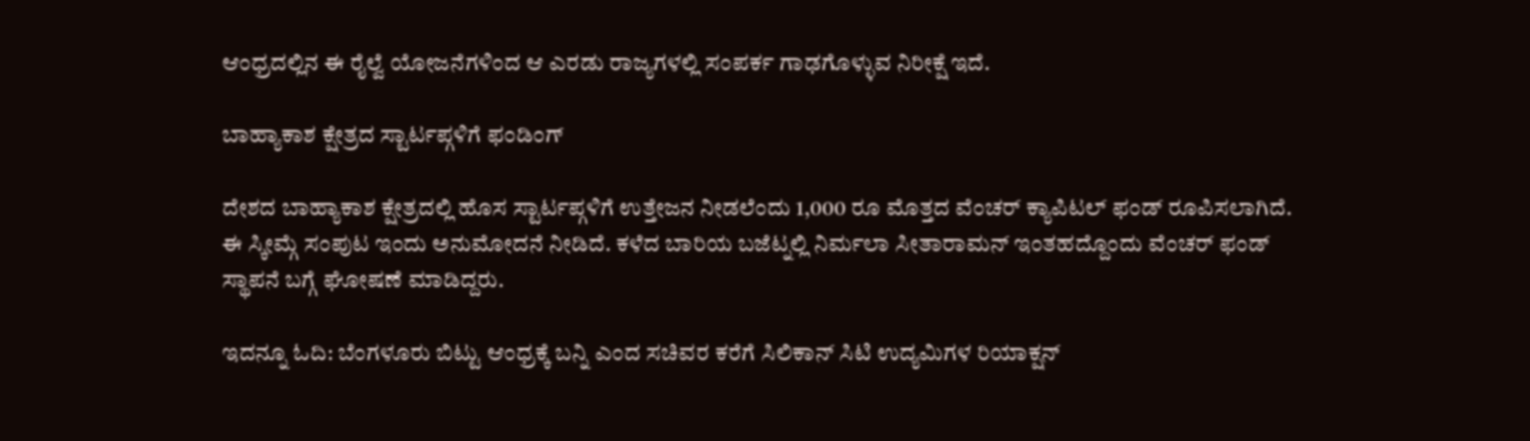ಆಂಧ್ರದಲ್ಲಿನ ಈ ರೈಲ್ವೆ ಯೋಜನೆಗಳಿಂದ ಆ ಎರಡು ರಾಜ್ಯಗಳಲ್ಲಿ ಸಂಪರ್ಕ ಗಾಢಗೊಳ್ಳುವ ನಿರೀಕ್ಷೆ ಇದೆ.

ಬಾಹ್ಯಾಕಾಶ ಕ್ಷೇತ್ರದ ಸ್ಟಾರ್ಟಪ್ಗಳಿಗೆ ಫಂಡಿಂಗ್

ದೇಶದ ಬಾಹ್ಯಾಕಾಶ ಕ್ಷೇತ್ರದಲ್ಲಿ ಹೊಸ ಸ್ಟಾರ್ಟಪ್ಗಳಿಗೆ ಉತ್ತೇಜನ ನೀಡಲೆಂದು 1,000 ರೂ ಮೊತ್ತದ ವೆಂಚರ್ ಕ್ಯಾಪಿಟಲ್ ಫಂಡ್ ರೂಪಿಸಲಾಗಿದೆ. ಈ ಸ್ಕೀಮ್ಗೆ ಸಂಪುಟ ಇಂದು ಅನುಮೋದನೆ ನೀಡಿದೆ. ಕಳೆದ ಬಾರಿಯ ಬಜೆಟ್ನಲ್ಲಿ ನಿರ್ಮಲಾ ಸೀತಾರಾಮನ್ ಇಂತಹದ್ದೊಂದು ವೆಂಚರ್ ಫಂಡ್ ಸ್ಥಾಪನೆ ಬಗ್ಗೆ ಘೋಷಣೆ ಮಾಡಿದ್ದರು.

ಇದನ್ನೂ ಓದಿ: ಬೆಂಗಳೂರು ಬಿಟ್ಟು ಆಂಧ್ರಕ್ಕೆ ಬನ್ನಿ ಎಂದ ಸಚಿವರ ಕರೆಗೆ ಸಿಲಿಕಾನ್ ಸಿಟಿ ಉದ್ಯಮಿಗಳ ರಿಯಾಕ್ಷನ್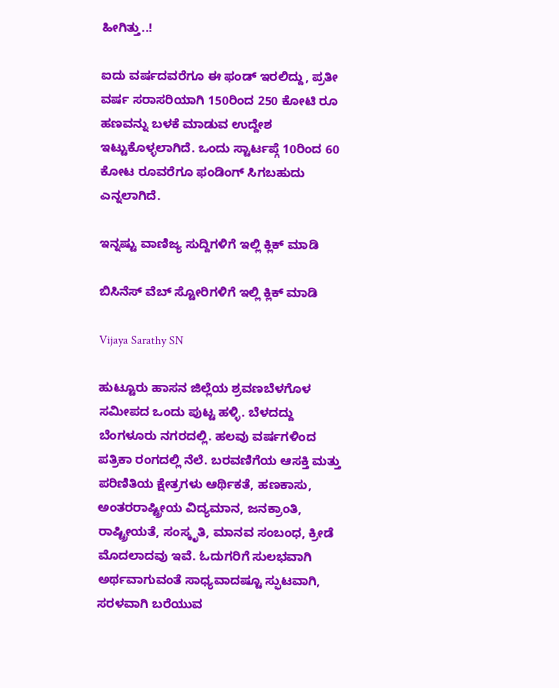ಹೀಗಿತ್ತು..!

ಐದು ವರ್ಷದವರೆಗೂ ಈ ಫಂಡ್ ಇರಲಿದ್ದು, ಪ್ರತೀ ವರ್ಷ ಸರಾಸರಿಯಾಗಿ 150ರಿಂದ 250 ಕೋಟಿ ರೂ ಹಣವನ್ನು ಬಳಕೆ ಮಾಡುವ ಉದ್ದೇಶ ಇಟ್ಟುಕೊಳ್ಳಲಾಗಿದೆ. ಒಂದು ಸ್ಟಾರ್ಟಪ್ಗೆ 10ರಿಂದ 60 ಕೋಟ ರೂವರೆಗೂ ಫಂಡಿಂಗ್ ಸಿಗಬಹುದು ಎನ್ನಲಾಗಿದೆ.

ಇನ್ನಷ್ಟು ವಾಣಿಜ್ಯ ಸುದ್ದಿಗಳಿಗೆ ಇಲ್ಲಿ ಕ್ಲಿಕ್ ಮಾಡಿ

ಬಿಸಿನೆಸ್ ವೆಬ್ ಸ್ಟೋರಿಗಳಿಗೆ ಇಲ್ಲಿ ಕ್ಲಿಕ್ ಮಾಡಿ

Vijaya Sarathy SN

ಹುಟ್ಟೂರು ಹಾಸನ ಜಿಲ್ಲೆಯ ಶ್ರವಣಬೆಳಗೊಳ ಸಮೀಪದ ಒಂದು ಪುಟ್ಟ ಹಳ್ಳಿ. ಬೆಳದದ್ದು ಬೆಂಗಳೂರು ನಗರದಲ್ಲಿ. ಹಲವು ವರ್ಷಗಳಿಂದ ಪತ್ರಿಕಾ ರಂಗದಲ್ಲಿ ನೆಲೆ. ಬರವಣಿಗೆಯ ಆಸಕ್ತಿ ಮತ್ತು ಪರಿಣಿತಿಯ ಕ್ಷೇತ್ರಗಳು ಆರ್ಥಿಕತೆ, ಹಣಕಾಸು, ಅಂತರರಾಷ್ಟ್ರೀಯ ವಿದ್ಯಮಾನ, ಜನಕ್ರಾಂತಿ, ರಾಷ್ಟ್ರೀಯತೆ, ಸಂಸ್ಕೃತಿ, ಮಾನವ ಸಂಬಂಧ, ಕ್ರೀಡೆ ಮೊದಲಾದವು ಇವೆ. ಓದುಗರಿಗೆ ಸುಲಭವಾಗಿ ಅರ್ಥವಾಗುವಂತೆ ಸಾಧ್ಯವಾದಷ್ಟೂ ಸ್ಫುಟವಾಗಿ, ಸರಳವಾಗಿ ಬರೆಯುವ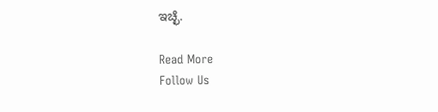ಇಚ್ಛೆ.

Read More
Follow Us